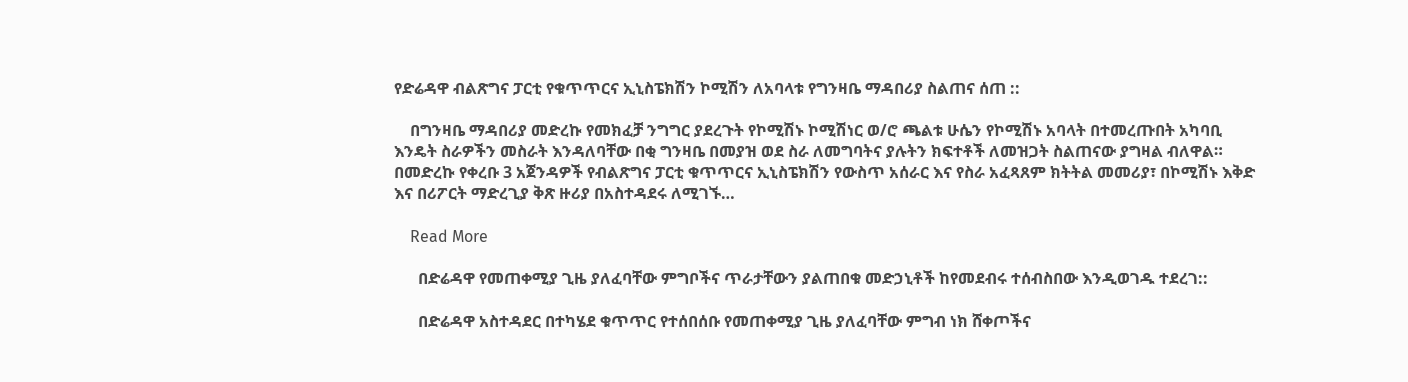የድሬዳዋ ብልጽግና ፓርቲ የቁጥጥርና ኢኒስፔክሽን ኮሚሽን ለአባላቱ የግንዛቤ ማዳበሪያ ስልጠና ሰጠ ::

    በግንዛቤ ማዳበሪያ መድረኩ የመክፈቻ ንግግር ያደረጉት የኮሚሽኑ ኮሚሽነር ወ/ሮ ጫልቱ ሁሴን የኮሚሽኑ አባላት በተመረጡበት አካባቢ እንዴት ስራዎችን መስራት እንዳለባቸው በቂ ግንዛቤ በመያዝ ወደ ስራ ለመግባትና ያሉትን ክፍተቶች ለመዝጋት ስልጠናው ያግዛል ብለዋል። በመድረኩ የቀረቡ 3 አጀንዳዎች የብልጽግና ፓርቲ ቁጥጥርና ኢኒስፔክሽን የውስጥ አሰራር እና የስራ አፈጻጸም ክትትል መመሪያ፣ በኮሚሽኑ እቅድ እና በሪፖርት ማድረጊያ ቅጽ ዙሪያ በአስተዳደሩ ለሚገኙ…

    Read More

      በድሬዳዋ የመጠቀሚያ ጊዜ ያለፈባቸው ምግቦችና ጥራታቸውን ያልጠበቁ መድኃኒቶች ከየመደብሩ ተሰብስበው እንዲወገዱ ተደረገ::

      በድሬዳዋ አስተዳደር በተካሄደ ቁጥጥር የተሰበሰቡ የመጠቀሚያ ጊዜ ያለፈባቸው ምግብ ነክ ሸቀጦችና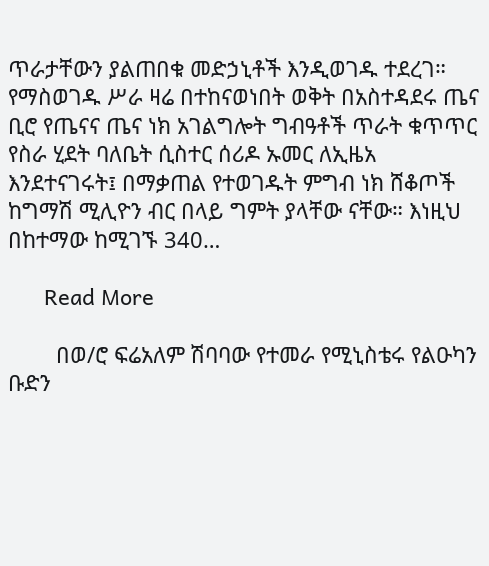ጥራታቸውን ያልጠበቁ መድኃኒቶች እንዲወገዱ ተደረገ። የማስወገዱ ሥራ ዛሬ በተከናወነበት ወቅት በአስተዳደሩ ጤና ቢሮ የጤናና ጤና ነክ አገልግሎት ግብዓቶች ጥራት ቁጥጥር የስራ ሂደት ባለቤት ሲስተር ሰሪዶ ኡመር ለኢዜአ እንደተናገሩት፤ በማቃጠል የተወገዱት ምግብ ነክ ሸቆጦች ከግማሽ ሚሊዮን ብር በላይ ግምት ያላቸው ናቸው። እነዚህ በከተማው ከሚገኙ 340…

      Read More

        በወ/ሮ ፍሬአለም ሽባባው የተመራ የሚኒስቴሩ የልዑካን ቡድን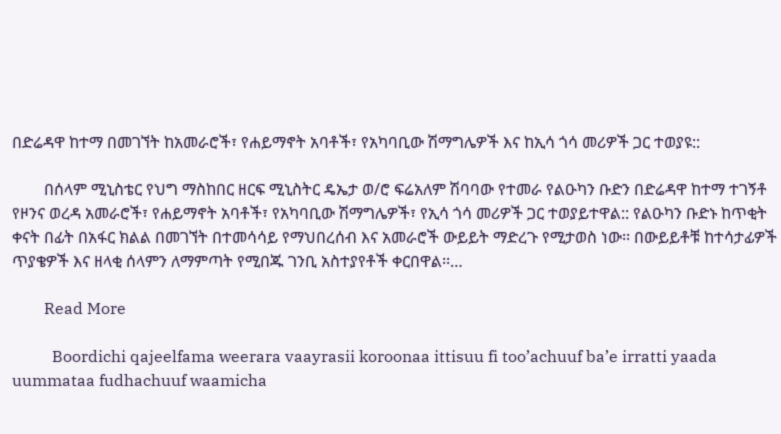በድሬዳዋ ከተማ በመገኘት ከአመራሮች፣ የሐይማኖት አባቶች፣ የአካባቢው ሽማግሌዎች እና ከኢሳ ጎሳ መሪዎች ጋር ተወያዩ::

        በሰላም ሚኒስቴር የህግ ማስከበር ዘርፍ ሚኒስትር ዴኤታ ወ/ሮ ፍሬአለም ሽባባው የተመራ የልዑካን ቡድን በድሬዳዋ ከተማ ተገኝቶ የዞንና ወረዳ አመራሮች፣ የሐይማኖት አባቶች፣ የአካባቢው ሽማግሌዎች፣ የኢሳ ጎሳ መሪዎች ጋር ተወያይተዋል:: የልዑካን ቡድኑ ከጥቂት ቀናት በፊት በአፋር ክልል በመገኘት በተመሳሳይ የማህበረሰብ እና አመራሮች ውይይት ማድረጉ የሚታወስ ነው፡፡ በውይይቶቹ ከተሳታፊዎች ጥያቄዎች እና ዘላቂ ሰላምን ለማምጣት የሚበጁ ገንቢ አስተያየቶች ቀርበዋል፡፡…

        Read More

          Boordichi qajeelfama weerara vaayrasii koroonaa ittisuu fi too’achuuf ba’e irratti yaada uummataa fudhachuuf waamicha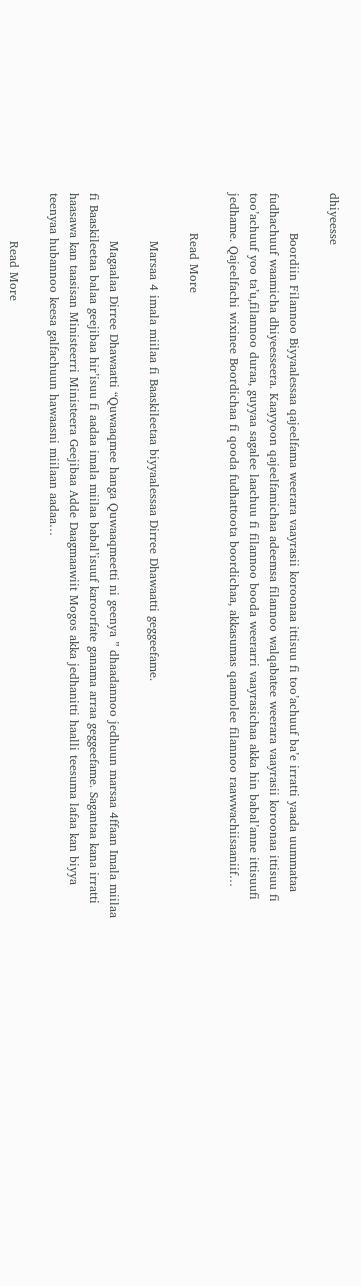dhiyeesse

          Boordiin Filannoo Biyyaalessaa qajeelfama weerara vaayrasii koroonaa ittisuu fi too’achuuf ba’e irratti yaada uummataa fudhachuuf waamicha dhiyeesseera. Kaayyoon qajeelfamichaa adeemsa filannoo walqabatee weerara vaayrasii koroonaa ittisuu fi too’achuuf yoo ta’u,filannoo duraa, guyyaa sagalee laachuu fi filannoo booda weerarri vaayrasichaa akka hin babal’anne ittisuufi jedhame. Qajeelfachi wixinee Boordichaa fi qooda fudhattoota boordichaa, akkasumas qaamolee filannoo raawwachiisaaniif…

          Read More

            Marsaa 4 imala miilaa fi Baaskileetaa biyyaalessaa Dirree Dhawaatti geggeefame.

            Magaalaa Dirree Dhawaatti “Quwaaqmee hanga Quwaaqmeetti ni geenya ” dhaadannoo jedhuun marsaa 4ffaan Imala miilaa fi Baaskileetaa balaa geejibaa hir’isuu fi aadaa imala miilaa babal’isuuf karoorfate ganama arraa geggeefame. Sagantaa kana irratti haasawa kan taasisan Ministeerri Ministeera Geejibaa Adde Daagmaawiit Mogos akka jedhanitti haalli teesuma lafaa kan biyya teenyaa hubannoo keesa galfachuun hawaasni miilaan aadaa…

            Read More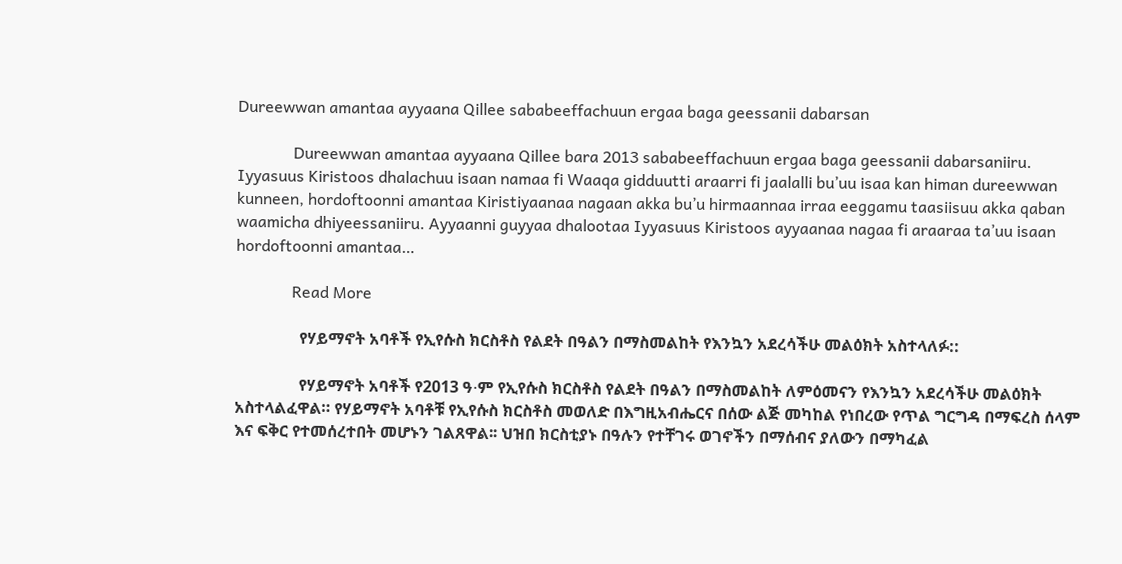Dureewwan amantaa ayyaana Qillee sababeeffachuun ergaa baga geessanii dabarsan

              Dureewwan amantaa ayyaana Qillee bara 2013 sababeeffachuun ergaa baga geessanii dabarsaniiru. Iyyasuus Kiristoos dhalachuu isaan namaa fi Waaqa gidduutti araarri fi jaalalli bu’uu isaa kan himan dureewwan kunneen, hordoftoonni amantaa Kiristiyaanaa nagaan akka bu’u hirmaannaa irraa eeggamu taasiisuu akka qaban waamicha dhiyeessaniiru. Ayyaanni guyyaa dhalootaa Iyyasuus Kiristoos ayyaanaa nagaa fi araaraa ta’uu isaan hordoftoonni amantaa…

              Read More

                የሃይማኖት አባቶች የኢየሱስ ክርስቶስ የልደት በዓልን በማስመልከት የእንኳን አደረሳችሁ መልዕክት አስተላለፉ::

                የሃይማኖት አባቶች የ2013 ዓ∙ም የኢየሱስ ክርስቶስ የልደት በዓልን በማስመልከት ለምዕመናን የእንኳን አደረሳችሁ መልዕክት አስተላልፈዋል። የሃይማኖት አባቶቹ የኢየሱስ ክርስቶስ መወለድ በእግዚአብሔርና በሰው ልጅ መካከል የነበረው የጥል ግርግዳ በማፍረስ ሰላም እና ፍቅር የተመሰረተበት መሆኑን ገልጸዋል፡፡ ህዝበ ክርስቲያኑ በዓሉን የተቸገሩ ወገኖችን በማሰብና ያለውን በማካፈል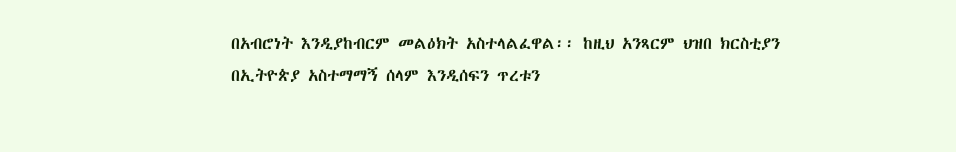በአብሮነት እንዲያከብርም መልዕክት አስተላልፈዋል፡፡ ከዚህ አንጻርም ህዝበ ክርስቲያን በኢትዮጵያ አስተማማኝ ሰላም እንዲሰፍን ጥረቱን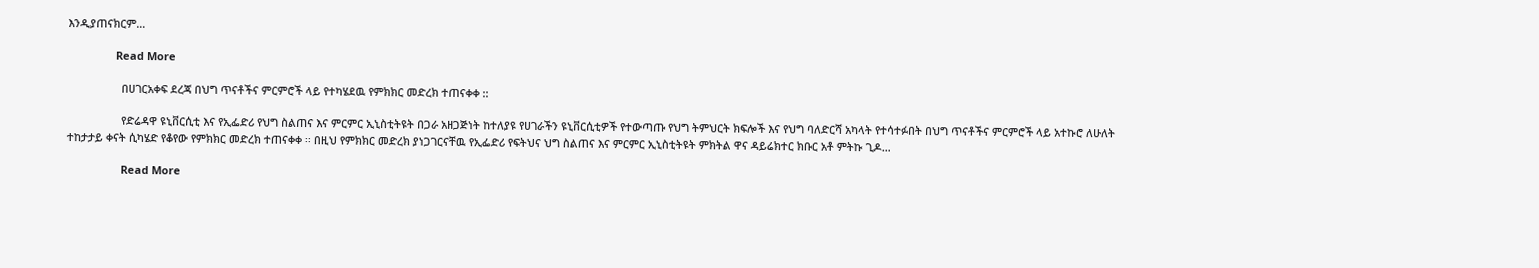እንዲያጠናክርም…

                Read More

                  በሀገርአቀፍ ደረጃ በህግ ጥናቶችና ምርምሮች ላይ የተካሄደዉ የምክክር መድረክ ተጠናቀቀ ::

                  የድሬዳዋ ዩኒቨርሲቲ እና የኢፌድሪ የህግ ስልጠና እና ምርምር ኢኒስቲትዩት በጋራ አዘጋጅነት ከተለያዩ የሀገራችን ዩኒቨርሲቲዎች የተውጣጡ የህግ ትምህርት ክፍሎች እና የህግ ባለድርሻ አካላት የተሳተፉበት በህግ ጥናቶችና ምርምሮች ላይ አተኩሮ ለሁለት ተከታታይ ቀናት ሲካሄድ የቆየው የምክክር መድረክ ተጠናቀቀ ፡፡ በዚህ የምክክር መድረክ ያነጋገርናቸዉ የኢፌድሪ የፍትህና ህግ ስልጠና እና ምርምር ኢኒስቲትዩት ምክትል ዋና ዳይሬክተር ክቡር አቶ ምትኩ ጊዶ…

                  Read More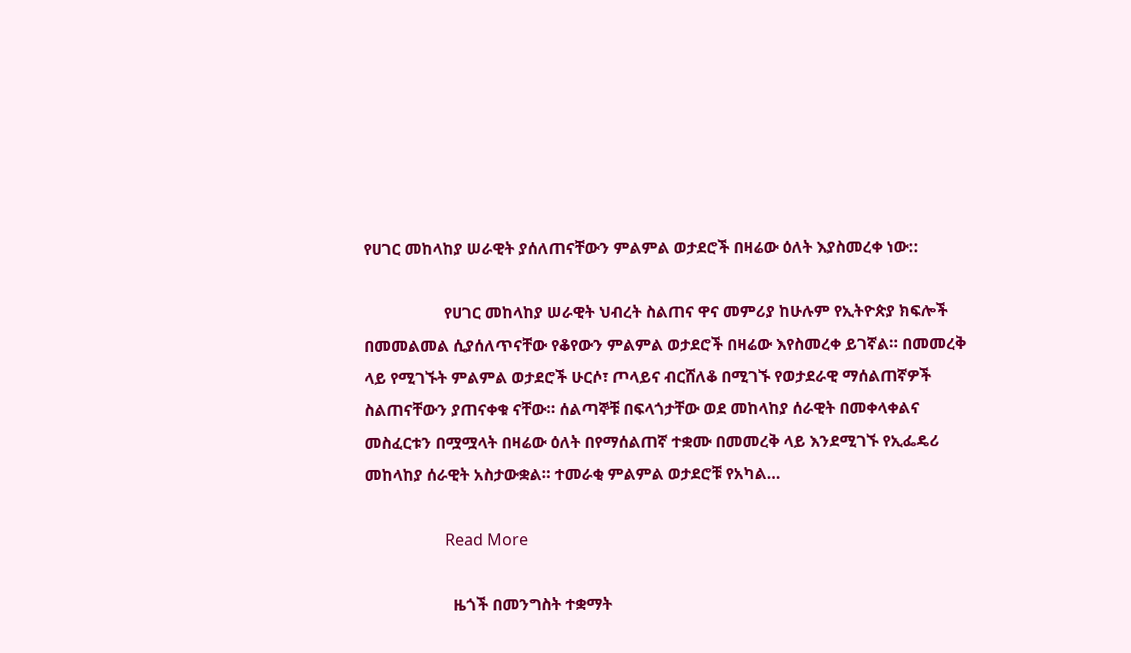የሀገር መከላከያ ሠራዊት ያሰለጠናቸውን ምልምል ወታደሮች በዛሬው ዕለት እያስመረቀ ነው::

                    የሀገር መከላከያ ሠራዊት ህብረት ስልጠና ዋና መምሪያ ከሁሉም የኢትዮጵያ ክፍሎች በመመልመል ሲያሰለጥናቸው የቆየውን ምልምል ወታደሮች በዛሬው እየስመረቀ ይገኛል። በመመረቅ ላይ የሚገኙት ምልምል ወታደሮች ሁርሶ፣ ጦላይና ብርሸለቆ በሚገኙ የወታደራዊ ማሰልጠኛዎች ስልጠናቸውን ያጠናቀቁ ናቸው። ሰልጣኞቹ በፍላጎታቸው ወደ መከላከያ ሰራዊት በመቀላቀልና መስፈርቱን በሟሟላት በዛሬው ዕለት በየማሰልጠኛ ተቋሙ በመመረቅ ላይ እንደሚገኙ የኢፌዴሪ መከላከያ ሰራዊት አስታውቋል። ተመራቂ ምልምል ወታደሮቹ የአካል…

                    Read More

                      ዜጎች በመንግስት ተቋማት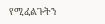የሚፈልጉትን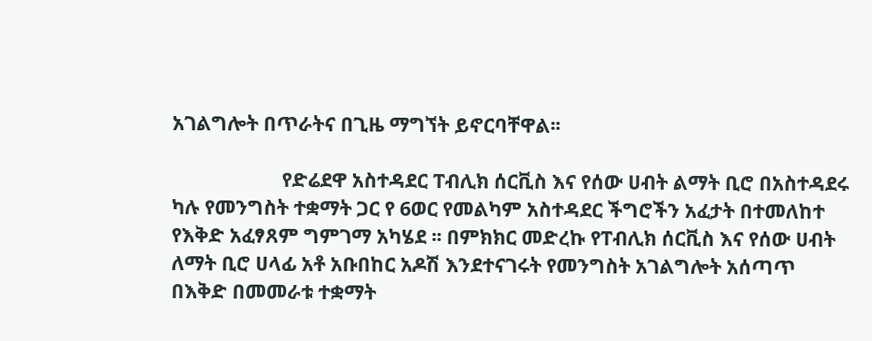አገልግሎት በጥራትና በጊዜ ማግኘት ይኖርባቸዋል፡፡

                      የድሬደዋ አስተዳደር ፐብሊክ ሰርቪስ እና የሰው ሀብት ልማት ቢሮ በአስተዳደሩ ካሉ የመንግስት ተቋማት ጋር የ 6ወር የመልካም አስተዳደር ችግሮችን አፈታት በተመለከተ የእቅድ አፈፃጸም ግምገማ አካሄደ ፡፡ በምክክር መድረኩ የፐብሊክ ሰርቪስ እና የሰው ሀብት ለማት ቢሮ ሀላፊ አቶ አቡበከር አዶሽ እንደተናገሩት የመንግስት አገልግሎት አሰጣጥ በእቅድ በመመራቱ ተቋማት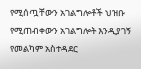የሚሰጧቸውን አገልግሎቶች ህዝቡ የሚጠብቀውን አገልግሎት እንዲያገኝ የመልካም አስተዳደር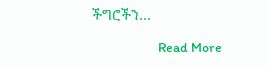ችግሮችን…

                      Read More